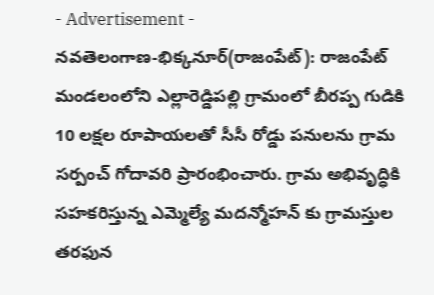- Advertisement -
నవతెలంగాణ-భిక్కనూర్(రాజంపేట్): రాజంపేట్ మండలంలోని ఎల్లారెడ్డిపల్లి గ్రామంలో బీరప్ప గుడికి 10 లక్షల రూపాయలతో సీసీ రోడ్డు పనులను గ్రామ సర్పంచ్ గోదావరి ప్రారంభించారు. గ్రామ అభివృద్ధికి సహకరిస్తున్న ఎమ్మెల్యే మదన్మోహన్ కు గ్రామస్తుల తరఫున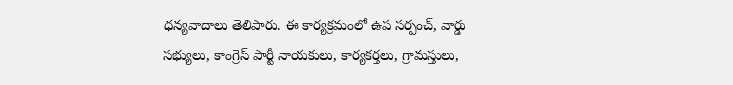ధన్యవాదాలు తెలిపారు. ఈ కార్యక్రమంలో ఉప సర్పంచ్, వార్డు సభ్యులు, కాంగ్రెస్ పార్టీ నాయకులు, కార్యకర్తలు, గ్రామస్తులు,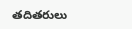తదితరులు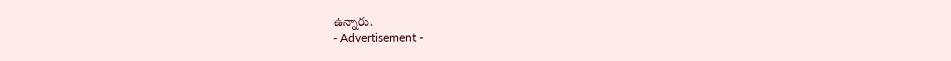ఉన్నారు.
- Advertisement -